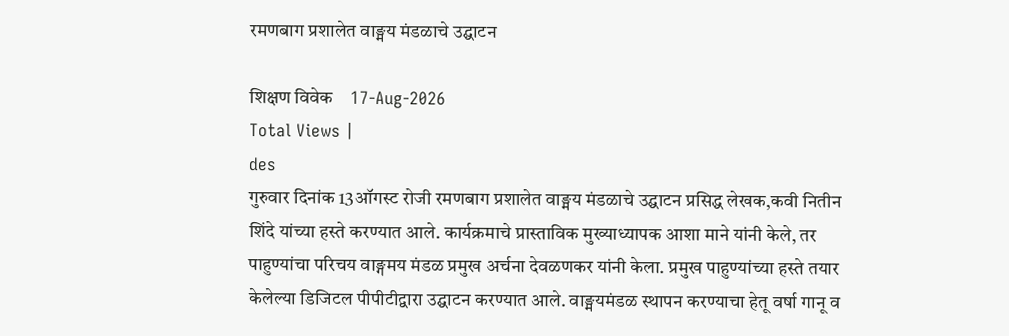रमणबाग प्रशालेत वाङ्मय मंडळाचे उद्घाटन

शिक्षण विवेक    17-Aug-2026
Total Views |
des
गुरुवार दिनांक 13ऑगस्ट रोजी रमणबाग प्रशालेत वाङ्मय मंडळाचे उद्घाटन प्रसिद्ध लेखक,कवी नितीन शिंदे यांच्या हस्ते करण्यात आले. कार्यक्रमाचे प्रास्ताविक मुख्याध्यापक आशा माने यांनी केले, तर पाहुण्यांचा परिचय वाङ्गमय मंडळ प्रमुख अर्चना देवळणकर यांनी केला. प्रमुख पाहुण्यांच्या हस्ते तयार केलेल्या डिजिटल पीपीटीद्वारा उद्घाटन करण्यात आले. वाङ्मयमंडळ स्थापन करण्याचा हेतू वर्षा गानू व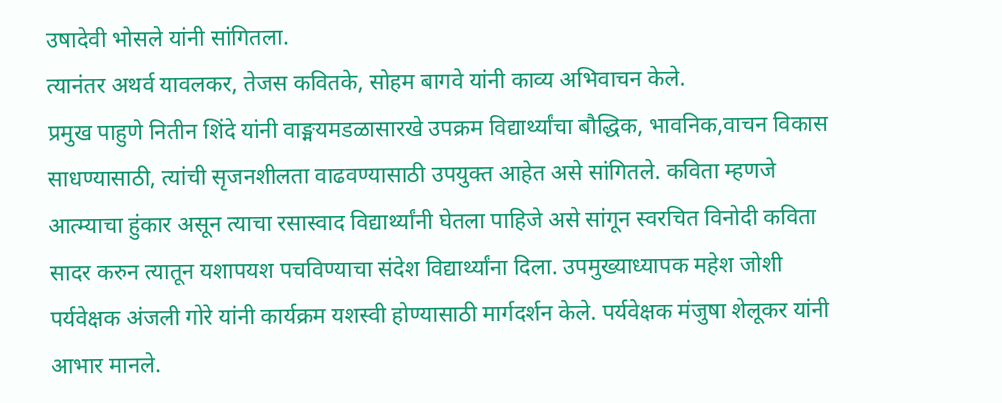उषादेवी भोसले यांनी सांगितला.
त्यानंतर अथर्व यावलकर, तेजस कवितके, सोहम बागवे यांनी काव्य अभिवाचन केले.
प्रमुख पाहुणे नितीन शिंदे यांनी वाङ्मयमडळासारखे उपक्रम विद्यार्थ्यांचा बौद्धिक, भावनिक,वाचन विकास साधण्यासाठी, त्यांची सृजनशीलता वाढवण्यासाठी उपयुक्त आहेत असे सांगितले. कविता म्हणजे आत्म्याचा हुंकार असून त्याचा रसास्वाद विद्यार्थ्यांनी घेतला पाहिजे असे सांगून स्वरचित विनोदी कविता सादर करुन त्यातून यशापयश पचविण्याचा संदेश विद्यार्थ्यांना दिला. उपमुख्याध्यापक महेश जोशी पर्यवेक्षक अंजली गोरे यांनी कार्यक्रम यशस्वी होण्यासाठी मार्गदर्शन केले. पर्यवेक्षक मंजुषा शेलूकर यांनी आभार मानले.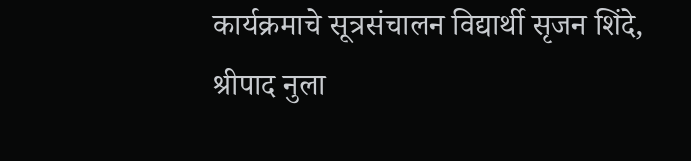कार्यक्रमाचे सूत्रसंचालन विद्यार्थी सृजन शिंदे, श्रीपाद नुला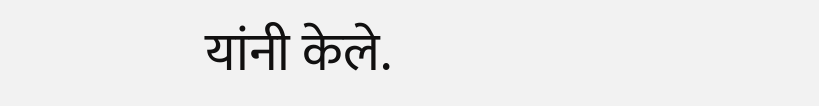यांनी केले.